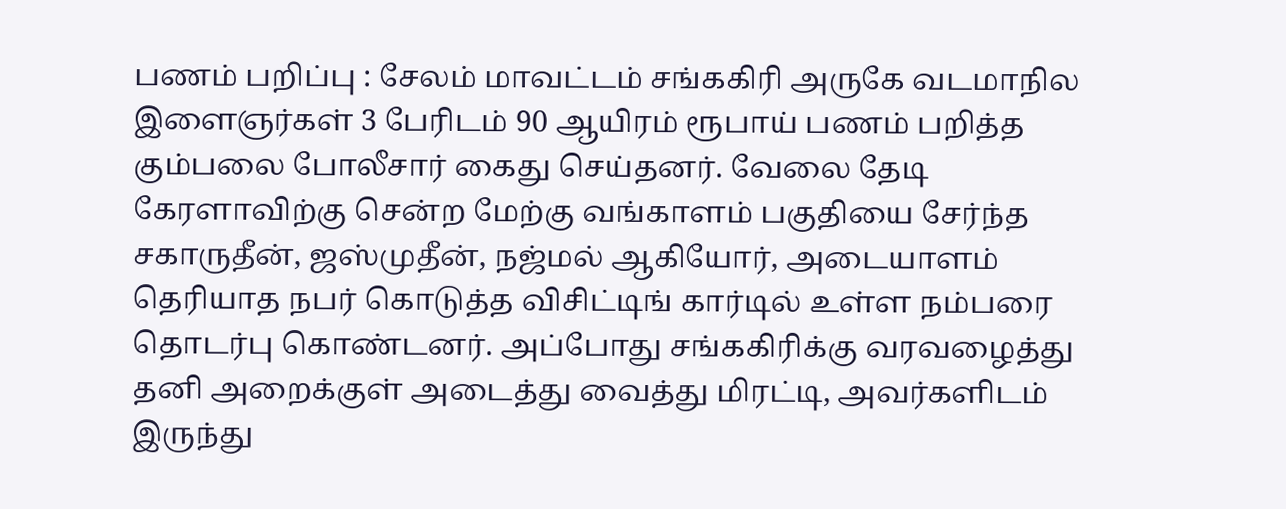பணம் பறிப்பு : சேலம் மாவட்டம் சங்ககிரி அருகே வடமாநில இளைஞர்கள் 3 பேரிடம் 90 ஆயிரம் ரூபாய் பணம் பறித்த கும்பலை போலீசார் கைது செய்தனர். வேலை தேடி கேரளாவிற்கு சென்ற மேற்கு வங்காளம் பகுதியை சேர்ந்த சகாருதீன், ஜஸ்முதீன், நஜ்மல் ஆகியோர், அடையாளம் தெரியாத நபர் கொடுத்த விசிட்டிங் கார்டில் உள்ள நம்பரை தொடர்பு கொண்டனர். அப்போது சங்ககிரிக்கு வரவழைத்து தனி அறைக்குள் அடைத்து வைத்து மிரட்டி, அவர்களிடம் இருந்து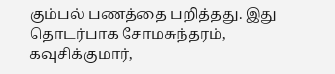கும்பல் பணத்தை பறித்தது. இது தொடர்பாக சோமசுந்தரம், கவுசிக்குமார்,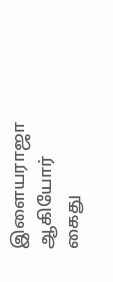இளையராஜா ஆகியோர் கைது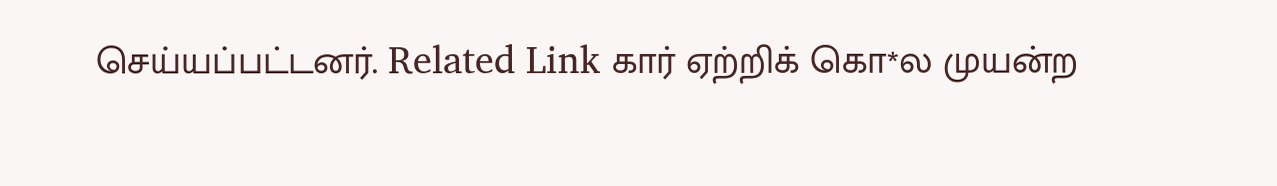செய்யப்பட்டனர். Related Link கார் ஏற்றிக் கொ*ல முயன்ற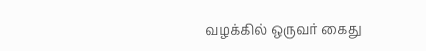வழக்கில் ஒருவர் கைது